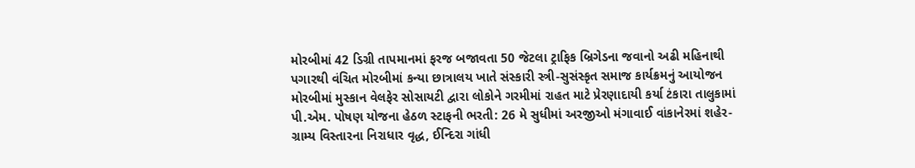મોરબીમાં 42 ડિગ્રી તાપમાનમાં ફરજ બજાવતા 50 જેટલા ટ્રાફિક બ્રિગેડના જવાનો અઢી મહિનાથી પગારથી વંચિત મોરબીમાં કન્યા છાત્રાલય ખાતે સંસ્કારી સ્ત્રી-સુસંસ્કૃત સમાજ કાર્યક્રમનું આયોજન મોરબીમાં મુસ્કાન વેલફેર સોસાયટી દ્વારા લોકોને ગરમીમાં રાહત માટે પ્રેરણાદાયી કર્યા ટંકારા તાલુકામાં પી.એમ. પોષણ યોજના હેઠળ સ્ટાફની ભરતી: 26 મે સુધીમાં અરજીઓ મંગાવાઈ વાંકાનેરમાં શહેર-ગ્રામ્ય વિસ્તારના નિરાધાર વૃદ્ધ, ઈન્દિરા ગાંધી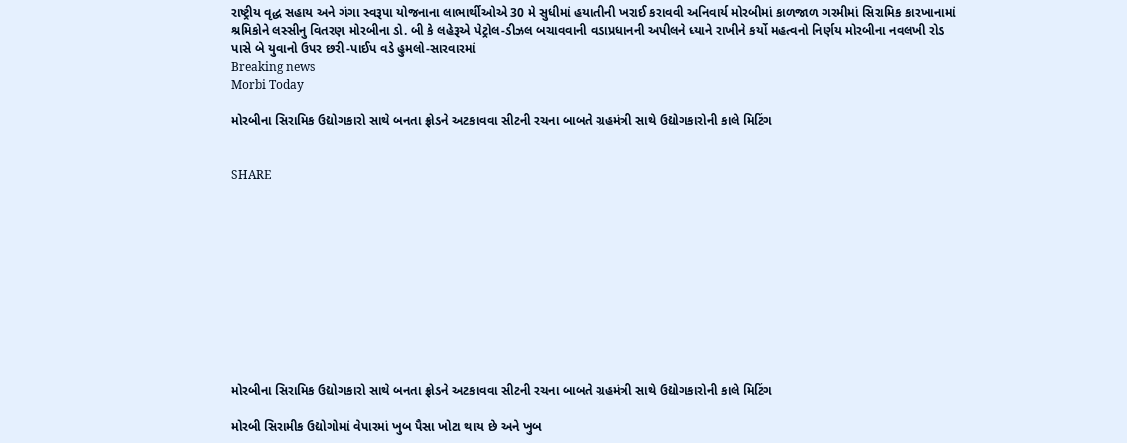રાષ્ટ્રીય વૃદ્ધ સહાય અને ગંગા સ્વરૂપા યોજનાના લાભાર્થીઓએ 30 મે સુધીમાં હયાતીની ખરાઈ કરાવવી અનિવાર્ય મોરબીમાં કાળજાળ ગરમીમાં સિરામિક કારખાનામાં શ્રમિકોને લસ્સીનુ વિતરણ મોરબીના ડો. બી કે લહેરૂએ પેટ્રોલ-ડીઝલ બચાવવાની વડાપ્રધાનની અપીલને ધ્યાને રાખીને કર્યો મહત્વનો નિર્ણય મોરબીના નવલખી રોડ પાસે બે યુવાનો ઉપર છરી-પાઈપ વડે હુમલો-સારવારમાં
Breaking news
Morbi Today

મોરબીના સિરામિક ઉદ્યોગકારો સાથે બનતા ફ્રોડને અટકાવવા સીટની રચના બાબતે ગ્રહમંત્રી સાથે ઉદ્યોગકારોની કાલે મિટિંગ


SHARE











મોરબીના સિરામિક ઉદ્યોગકારો સાથે બનતા ફ્રોડને અટકાવવા સીટની રચના બાબતે ગ્રહમંત્રી સાથે ઉદ્યોગકારોની કાલે મિટિંગ

મોરબી સિરામીક ઉદ્યોગોમાં વેપારમાં ખુબ પૈસા ખોટા થાય છે અને ખુબ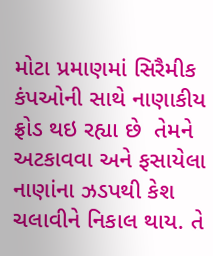મોટા પ્રમાણમાં સિરૈમીક કંપઓની સાથે નાણાકીય ફ્રોડ થઇ રહ્યા છે  તેમને અટકાવવા અને ફસાયેલા નાણાંના ઝડપથી કેશ ચલાવીને નિકાલ થાય. તે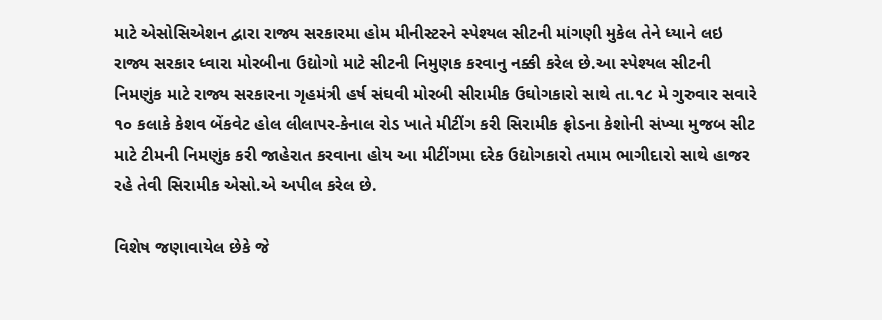માટે એસોસિએશન દ્વારા રાજ્ય સરકારમા હોમ મીનીસ્ટરને સ્પેશ્યલ સીટની માંગણી મુકેલ તેને ધ્યાને લઇ રાજ્ય સરકાર ધ્વારા મોરબીના ઉદ્યોગો માટે સીટની નિમુણક કરવાનુ નક્કી કરેલ છે.આ સ્પેશ્યલ સીટની નિમણુંક માટે રાજ્ય સરકારના ગૃહમંત્રી હર્ષ સંઘવી મોરબી સીરામીક ઉઘોગકારો સાથે તા.૧૮ મે ગુરુવાર સવારે ૧૦ કલાકે કેશવ બેંકવેટ હોલ લીલાપર-કેનાલ રોડ ખાતે મીટીંગ કરી સિરામીક ફ્રોડના કેશોની સંખ્યા મુજબ સીટ માટે ટીમની નિમણુંક કરી જાહેરાત કરવાના હોય આ મીટીંગમા દરેક ઉદ્યોગકારો તમામ ભાગીદારો સાથે હાજર રહે તેવી સિરામીક એસો.એ અપીલ કરેલ છે.

વિશેષ જણાવાયેલ છેકે જે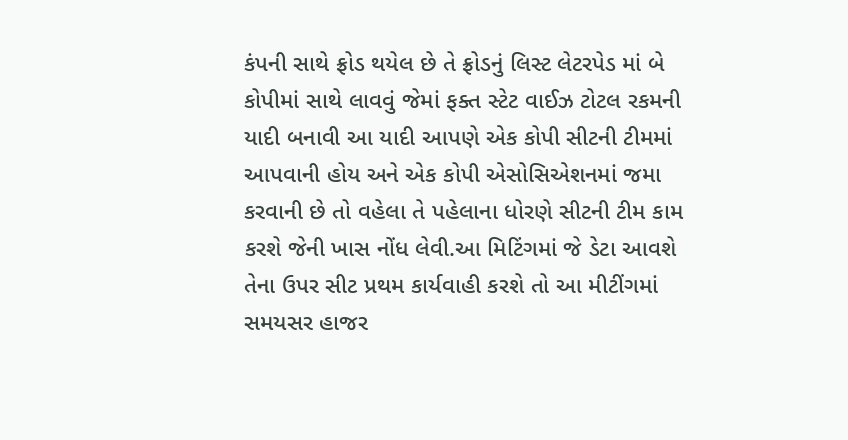કંપની સાથે ફ્રોડ થયેલ છે તે ફ્રોડનું લિસ્ટ લેટરપેડ માં બે કોપીમાં સાથે લાવવું જેમાં ફક્ત સ્ટેટ વાઈઝ ટોટલ રકમની યાદી બનાવી આ યાદી આપણે એક કોપી સીટની ટીમમાં આપવાની હોય અને એક કોપી એસોસિએશનમાં જમા કરવાની છે તો વહેલા તે પહેલાના ધોરણે સીટની ટીમ કામ કરશે જેની ખાસ નોંધ લેવી.આ મિટિંગમાં જે ડેટા આવશે તેના ઉપર સીટ પ્રથમ કાર્યવાહી કરશે તો આ મીટીંગમાં સમયસર હાજર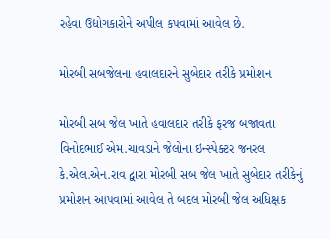રહેવા ઉદ્યોગકારોને અપીલ કપવામાં આવેલ છે.

મોરબી સબજેલના હવાલદારને સુબેદાર તરીકે પ્રમોશન

મોરબી સબ જેલ ખાતે હવાલદાર તરીકે ફરજ બજાવતા વિનોદભાઈ એમ.ચાવડાને જેલોના ઇન્સ્પેક્ટર જનરલ કે.એલ.એન.રાવ દ્વારા મોરબી સબ જેલ ખાતે સુબેદાર તરીકેનું પ્રમોશન આપવામાં આવેલ તે બદલ મોરબી જેલ અધિક્ષક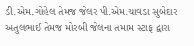ડી.એમ.ગોહેલ તેમજ જેલર પી.એમ.ચાવડા સુબેદાર અતુલભાઈ તેમજ મોરબી જેલના તમામ સ્ટાફ દ્વારા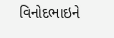વિનોદભાઇને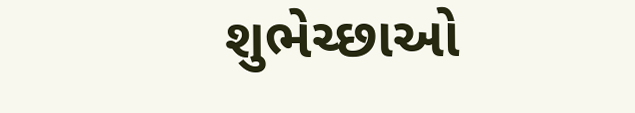શુભેચ્છાઓ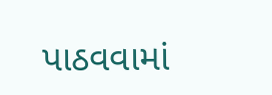પાઠવવામાં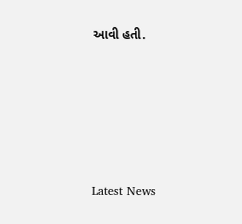આવી હતી.






Latest News